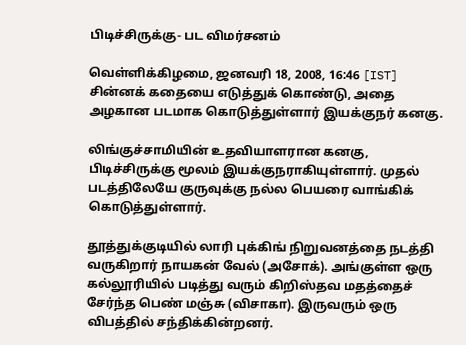பிடிச்சிருக்கு- பட விமர்சனம்

வெள்ளிக்கிழமை, ஜனவரி 18, 2008, 16:46 [IST]
சின்னக் கதையை எடுத்துக் கொண்டு, அதை அழகான படமாக கொடுத்துள்ளார் இயக்குநர் கனகு.

லிங்குச்சாமியின் உதவியாளரான கனகு, பிடிச்சிருக்கு மூலம் இயக்குநராகியுள்ளார். முதல் படத்திலேயே குருவுக்கு நல்ல பெயரை வாங்கிக் கொடுத்துள்ளார்.

தூத்துக்குடியில் லாரி புக்கிங் நிறுவனத்தை நடத்தி வருகிறார் நாயகன் வேல் (அசோக்). அங்குள்ள ஒரு கல்லூரியில் படித்து வரும் கிறிஸ்தவ மதத்தைச் சேர்ந்த பெண் மஞ்சு (விசாகா). இருவரும் ஒரு விபத்தில் சந்திக்கின்றனர்.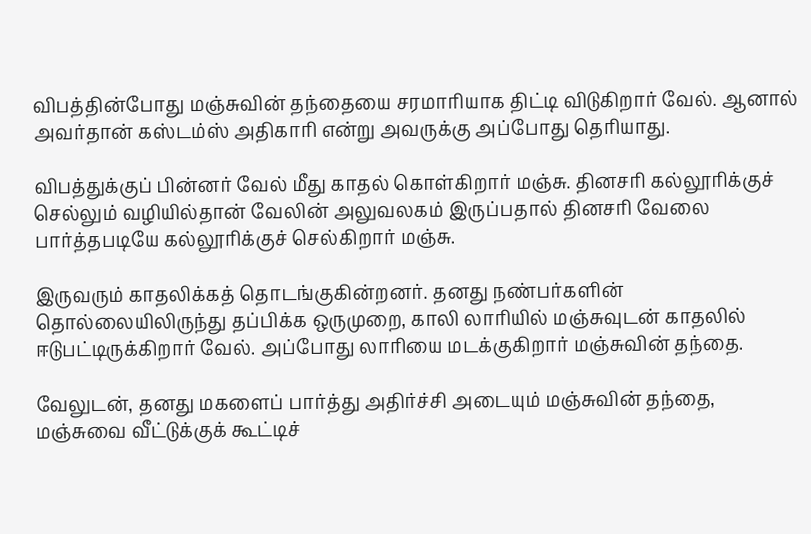விபத்தின்போது மஞ்சுவின் தந்தையை சரமாரியாக திட்டி விடுகிறார் வேல். ஆனால் அவர்தான் கஸ்டம்ஸ் அதிகாரி என்று அவருக்கு அப்போது தெரியாது.

விபத்துக்குப் பின்னர் வேல் மீது காதல் கொள்கிறார் மஞ்சு. தினசரி கல்லூரிக்குச் செல்லும் வழியில்தான் வேலின் அலுவலகம் இருப்பதால் தினசரி வேலை பார்த்தபடியே கல்லூரிக்குச் செல்கிறார் மஞ்சு.

இருவரும் காதலிக்கத் தொடங்குகின்றனர். தனது நண்பர்களின் தொல்லையிலிருந்து தப்பிக்க ஒருமுறை, காலி லாரியில் மஞ்சுவுடன் காதலில் ஈடுபட்டிருக்கிறார் வேல். அப்போது லாரியை மடக்குகிறார் மஞ்சுவின் தந்தை.

வேலுடன், தனது மகளைப் பார்த்து அதிர்ச்சி அடையும் மஞ்சுவின் தந்தை, மஞ்சுவை வீட்டுக்குக் கூட்டிச்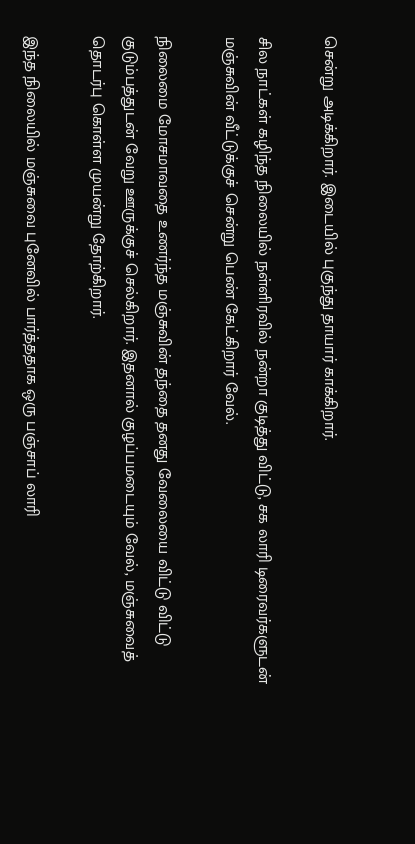சென்று அடிக்கிறார். இடையில் புகுந்து தாயார் காக்கிறார்.

சில நாட்கள் கழிந்த நிலையில் நள்ளிரவில் நன்றா குடித்து விட்டு, சக லாரி டிரைவர்களுடன் மஞ்சுவின் வீட்டுக்குச் சென்று பெண் கேட்கிறார் வேல்.

நிலைமை மோசமாவதை உணர்ந்த மஞ்சுவின் தந்தை தனது வேலையை விட்டு விட்டு குடும்பத்துடன் வேறு ஊருக்குச் செல்கிறார். இதனால் குழப்பமடையும் வேல், மஞ்சுவைத் தொடர்பு கொள்ள முயன்று தோற்கிறார்.

இந்த நிலையில் மஞ்சுவை புனேவில் பார்த்ததாக ஒரு பஞ்சாப் லாரி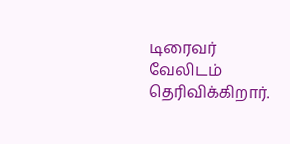டிரைவர் வேலிடம் தெரிவிக்கிறார்.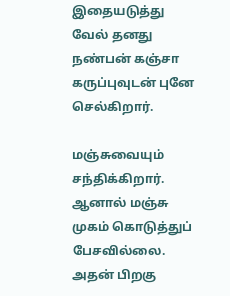இதையடுத்து வேல் தனது நண்பன் கஞ்சா கருப்புவுடன் புனே செல்கிறார்.

மஞ்சுவையும் சந்திக்கிறார். ஆனால் மஞ்சு முகம் கொடுத்துப் பேசவில்லை. அதன் பிறகு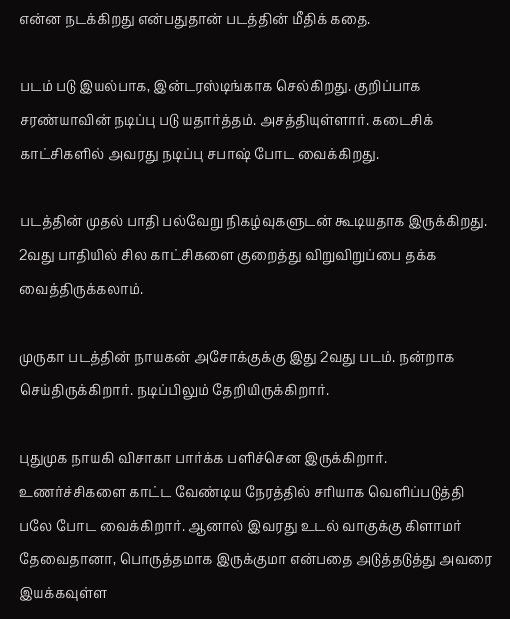என்ன நடக்கிறது என்பதுதான் படத்தின் மீதிக் கதை.

படம் படு இயல்பாக, இன்டரஸ்டிங்காக செல்கிறது. குறிப்பாக சரண்யாவின் நடிப்பு படு யதார்த்தம். அசத்தியுள்ளார். கடைசிக் காட்சிகளில் அவரது நடிப்பு சபாஷ் போட வைக்கிறது.

படத்தின் முதல் பாதி பல்வேறு நிகழ்வுகளுடன் கூடியதாக இருக்கிறது. 2வது பாதியில் சில காட்சிகளை குறைத்து விறுவிறுப்பை தக்க வைத்திருக்கலாம்.

முருகா படத்தின் நாயகன் அசோக்குக்கு இது 2வது படம். நன்றாக செய்திருக்கிறார். நடிப்பிலும் தேறியிருக்கிறார்.

புதுமுக நாயகி விசாகா பார்க்க பளிச்சென இருக்கிறார். உணர்ச்சிகளை காட்ட வேண்டிய நேரத்தில் சரியாக வெளிப்படுத்தி பலே போட வைக்கிறார். ஆனால் இவரது உடல் வாகுக்கு கிளாமர் தேவைதானா, பொருத்தமாக இருக்குமா என்பதை அடுத்தடுத்து அவரை இயக்கவுள்ள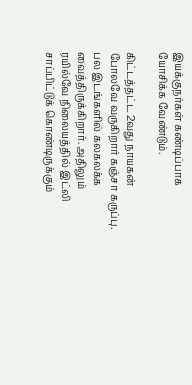இயக்குநர்கள் கண்டிப்பாக யோசிக்க வேண்டும்.

கிட்டத்தட்ட 2வது நாயகன் போலவே வருகிறார் கஞ்சா கருப்பு. பல இடங்களில் கலகலக்க வைத்திருக்கிறார். அதிலும் ரயில்வே நிலையத்தில் இட்லி சாப்பிட்டுக் கொண்டிருக்கும்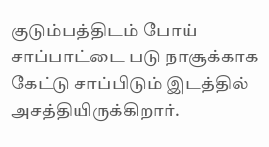குடும்பத்திடம் போய் சாப்பாட்டை படு நாசூக்காக கேட்டு சாப்பிடும் இடத்தில் அசத்தியிருக்கிறார்.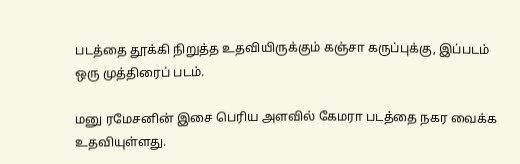படத்தை தூக்கி நிறுத்த உதவியிருக்கும் கஞ்சா கருப்புக்கு, இப்படம் ஒரு முத்திரைப் படம்.

மனு ரமேசனின் இசை பெரிய அளவில் கேமரா படத்தை நகர வைக்க உதவியுள்ளது.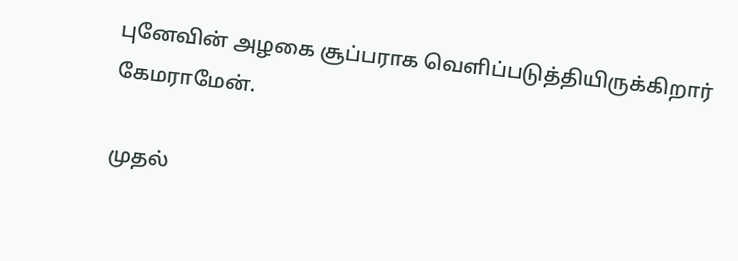புனேவின் அழகை சூப்பராக வெளிப்படுத்தியிருக்கிறார் கேமராமேன்.

முதல்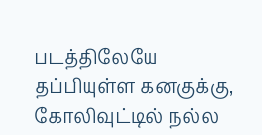படத்திலேயே தப்பியுள்ள கனகுக்கு, கோலிவுட்டில் நல்ல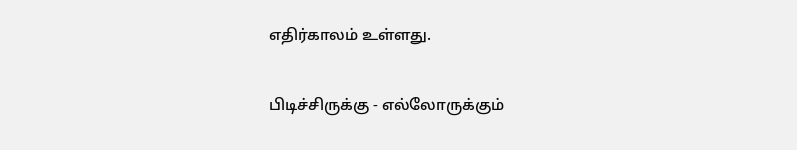எதிர்காலம் உள்ளது.

பிடிச்சிருக்கு - எல்லோருக்கும்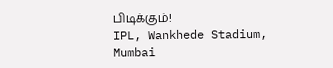பிடிக்கும்!
IPL, Wankhede Stadium, Mumbai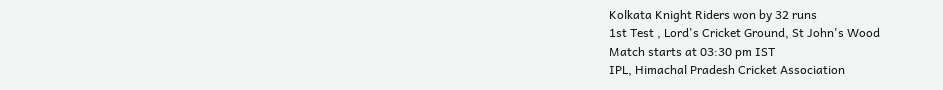Kolkata Knight Riders won by 32 runs
1st Test , Lord's Cricket Ground, St John's Wood
Match starts at 03:30 pm IST
IPL, Himachal Pradesh Cricket Association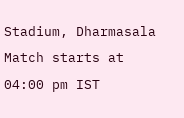Stadium, Dharmasala
Match starts at 04:00 pm IST